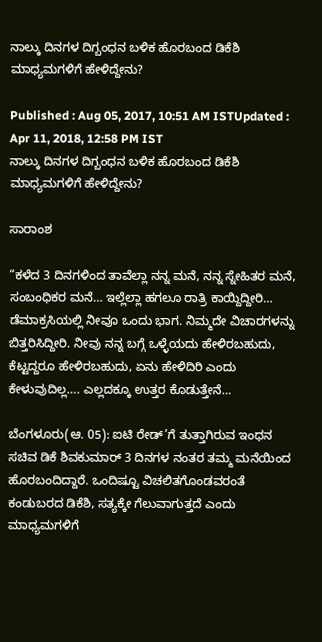ನಾಲ್ಕು ದಿನಗಳ ದಿಗ್ಬಂಧನ ಬಳಿಕ ಹೊರಬಂದ ಡಿಕೆಶಿ ಮಾಧ್ಯಮಗಳಿಗೆ ಹೇಳಿದ್ದೇನು?

Published : Aug 05, 2017, 10:51 AM ISTUpdated : Apr 11, 2018, 12:58 PM IST
ನಾಲ್ಕು ದಿನಗಳ ದಿಗ್ಬಂಧನ ಬಳಿಕ ಹೊರಬಂದ ಡಿಕೆಶಿ ಮಾಧ್ಯಮಗಳಿಗೆ ಹೇಳಿದ್ದೇನು?

ಸಾರಾಂಶ

“ಕಳೆದ 3 ದಿನಗಳಿಂದ ತಾವೆಲ್ಲಾ ನನ್ನ ಮನೆ, ನನ್ನ ಸ್ನೇಹಿತರ ಮನೆ, ಸಂಬಂಧಿಕರ ಮನೆ… ಇಲ್ಲೆಲ್ಲಾ ಹಗಲೂ ರಾತ್ರಿ ಕಾಯ್ದಿದ್ದೀರಿ… ಡೆಮಾಕ್ರಸಿಯಲ್ಲಿ ನೀವೂ ಒಂದು ಭಾಗ. ನಿಮ್ಮದೇ ವಿಚಾರಗಳನ್ನು ಬಿತ್ತರಿಸಿದ್ದೀರಿ. ನೀವು ನನ್ನ ಬಗ್ಗೆ ಒಳ್ಳೆಯದು ಹೇಳಿರಬಹುದು, ಕೆಟ್ಟದ್ದರೂ ಹೇಳಿರಬಹುದು, ಏನು ಹೇಳಿದಿರಿ ಎಂದು ಕೇಳುವುದಿಲ್ಲ…. ಎಲ್ಲದಕ್ಕೂ ಉತ್ತರ ಕೊಡುತ್ತೇನೆ…

ಬೆಂಗಳೂರು(ಆ. 05): ಐಟಿ ರೇಡ್’ಗೆ ತುತ್ತಾಗಿರುವ ಇಂಧನ ಸಚಿವ ಡಿಕೆ ಶಿವಕುಮಾರ್ 3 ದಿನಗಳ ನಂತರ ತಮ್ಮ ಮನೆಯಿಂದ ಹೊರಬಂದಿದ್ದಾರೆ. ಒಂದಿಷ್ಟೂ ವಿಚಲಿತಗೊಂಡವರಂತೆ ಕಂಡುಬರದ ಡಿಕೆಶಿ, ಸತ್ಯಕ್ಕೇ ಗೆಲುವಾಗುತ್ತದೆ ಎಂದು ಮಾಧ್ಯಮಗಳಿಗೆ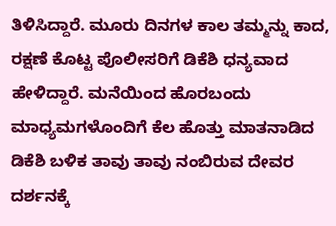ತಿಳಿಸಿದ್ದಾರೆ. ಮೂರು ದಿನಗಳ ಕಾಲ ತಮ್ಮನ್ನು ಕಾದ, ರಕ್ಷಣೆ ಕೊಟ್ಟ ಪೊಲೀಸರಿಗೆ ಡಿಕೆಶಿ ಧನ್ಯವಾದ ಹೇಳಿದ್ದಾರೆ. ಮನೆಯಿಂದ ಹೊರಬಂದು ಮಾಧ್ಯಮಗಳೊಂದಿಗೆ ಕೆಲ ಹೊತ್ತು ಮಾತನಾಡಿದ ಡಿಕೆಶಿ ಬಳಿಕ ತಾವು ತಾವು ನಂಬಿರುವ ದೇವರ ದರ್ಶನಕ್ಕೆ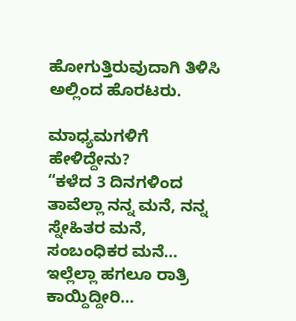ಹೋಗುತ್ತಿರುವುದಾಗಿ ತಿಳಿಸಿ ಅಲ್ಲಿಂದ ಹೊರಟರು.

ಮಾಧ್ಯಮಗಳಿಗೆ ಹೇಳಿದ್ದೇನು?
“ಕಳೆದ 3 ದಿನಗಳಿಂದ ತಾವೆಲ್ಲಾ ನನ್ನ ಮನೆ, ನನ್ನ ಸ್ನೇಹಿತರ ಮನೆ, ಸಂಬಂಧಿಕರ ಮನೆ… ಇಲ್ಲೆಲ್ಲಾ ಹಗಲೂ ರಾತ್ರಿ ಕಾಯ್ದಿದ್ದೀರಿ…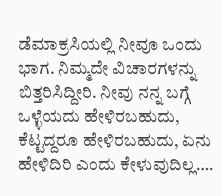ಡೆಮಾಕ್ರಸಿಯಲ್ಲಿ ನೀವೂ ಒಂದು ಭಾಗ. ನಿಮ್ಮದೇ ವಿಚಾರಗಳನ್ನು ಬಿತ್ತರಿಸಿದ್ದೀರಿ. ನೀವು ನನ್ನ ಬಗ್ಗೆ ಒಳ್ಳೆಯದು ಹೇಳಿರಬಹುದು, ಕೆಟ್ಟದ್ದರೂ ಹೇಳಿರಬಹುದು, ಏನು ಹೇಳಿದಿರಿ ಎಂದು ಕೇಳುವುದಿಲ್ಲ….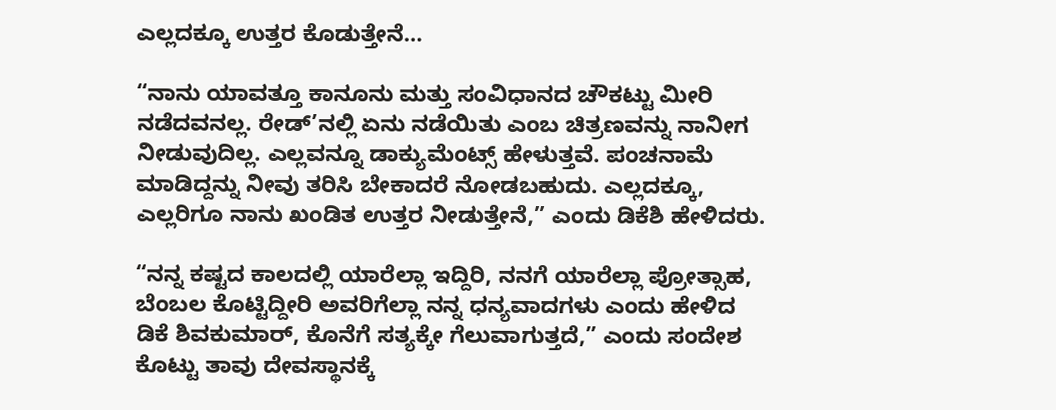ಎಲ್ಲದಕ್ಕೂ ಉತ್ತರ ಕೊಡುತ್ತೇನೆ…

“ನಾನು ಯಾವತ್ತೂ ಕಾನೂನು ಮತ್ತು ಸಂವಿಧಾನದ ಚೌಕಟ್ಟು ಮೀರಿ ನಡೆದವನಲ್ಲ. ರೇಡ್’ನಲ್ಲಿ ಏನು ನಡೆಯಿತು ಎಂಬ ಚಿತ್ರಣವನ್ನು ನಾನೀಗ ನೀಡುವುದಿಲ್ಲ. ಎಲ್ಲವನ್ನೂ ಡಾಕ್ಯುಮೆಂಟ್ಸ್ ಹೇಳುತ್ತವೆ. ಪಂಚನಾಮೆ ಮಾಡಿದ್ದನ್ನು ನೀವು ತರಿಸಿ ಬೇಕಾದರೆ ನೋಡಬಹುದು. ಎಲ್ಲದಕ್ಕೂ, ಎಲ್ಲರಿಗೂ ನಾನು ಖಂಡಿತ ಉತ್ತರ ನೀಡುತ್ತೇನೆ,” ಎಂದು ಡಿಕೆಶಿ ಹೇಳಿದರು.

“ನನ್ನ ಕಷ್ಟದ ಕಾಲದಲ್ಲಿ ಯಾರೆಲ್ಲಾ ಇದ್ದಿರಿ, ನನಗೆ ಯಾರೆಲ್ಲಾ ಪ್ರೋತ್ಸಾಹ, ಬೆಂಬಲ ಕೊಟ್ಟಿದ್ದೀರಿ ಅವರಿಗೆಲ್ಲಾ ನನ್ನ ಧನ್ಯವಾದಗಳು ಎಂದು ಹೇಳಿದ ಡಿಕೆ ಶಿವಕುಮಾರ್, ಕೊನೆಗೆ ಸತ್ಯಕ್ಕೇ ಗೆಲುವಾಗುತ್ತದೆ,” ಎಂದು ಸಂದೇಶ ಕೊಟ್ಟು ತಾವು ದೇವಸ್ಥಾನಕ್ಕೆ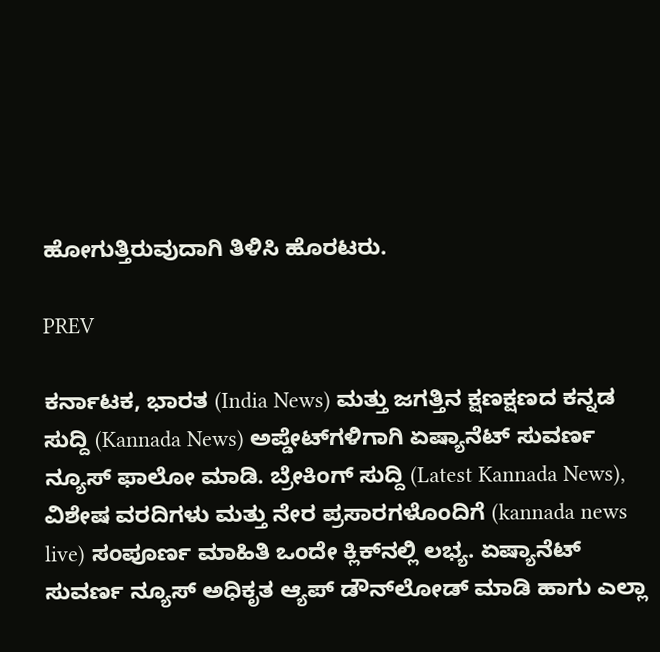ಹೋಗುತ್ತಿರುವುದಾಗಿ ತಿಳಿಸಿ ಹೊರಟರು.

PREV

ಕರ್ನಾಟಕ, ಭಾರತ (India News) ಮತ್ತು ಜಗತ್ತಿನ ಕ್ಷಣಕ್ಷಣದ ಕನ್ನಡ ಸುದ್ದಿ (Kannada News) ಅಪ್ಡೇಟ್‌ಗಳಿಗಾಗಿ ಏಷ್ಯಾನೆಟ್ ಸುವರ್ಣ ನ್ಯೂಸ್‌ ಫಾಲೋ ಮಾಡಿ. ಬ್ರೇಕಿಂಗ್ ಸುದ್ದಿ (Latest Kannada News), ವಿಶೇಷ ವರದಿಗಳು ಮತ್ತು ನೇರ ಪ್ರಸಾರಗಳೊಂದಿಗೆ (kannada news live) ಸಂಪೂರ್ಣ ಮಾಹಿತಿ ಒಂದೇ ಕ್ಲಿಕ್‌ನಲ್ಲಿ ಲಭ್ಯ. ಏಷ್ಯಾನೆಟ್ ಸುವರ್ಣ ನ್ಯೂಸ್ ಅಧಿಕೃತ ಆ್ಯಪ್ ಡೌನ್‌ಲೋಡ್ ಮಾಡಿ ಹಾಗು ಎಲ್ಲಾ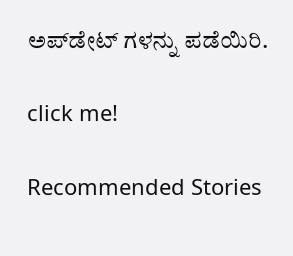ಅಪ್‌ಡೇಟ್ ಗಳನ್ನು ಪಡೆಯಿರಿ.

click me!

Recommended Stories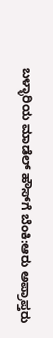ಬಳ್ಳಾರಿಯ ಮಾಡೆಲ್ ಹೌಸ್‌ಗೆ ಬೆಂಕಿ:ಆರು ಅಪ್ರಾಪ್ತರು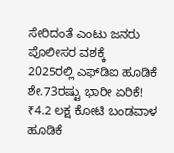ಸೇರಿದಂತೆ ಎಂಟು ಜನರು ಪೊಲೀಸರ ವಶಕ್ಕೆ
2025ರಲ್ಲಿ ಎಫ್‌ಡಿಐ ಹೂಡಿಕೆ ಶೇ.73ರಷ್ಟು ಭಾರೀ ಏರಿಕೆ! ₹4.2 ಲಕ್ಷ ಕೋಟಿ ಬಂಡವಾಳ ಹೂಡಿಕೆ